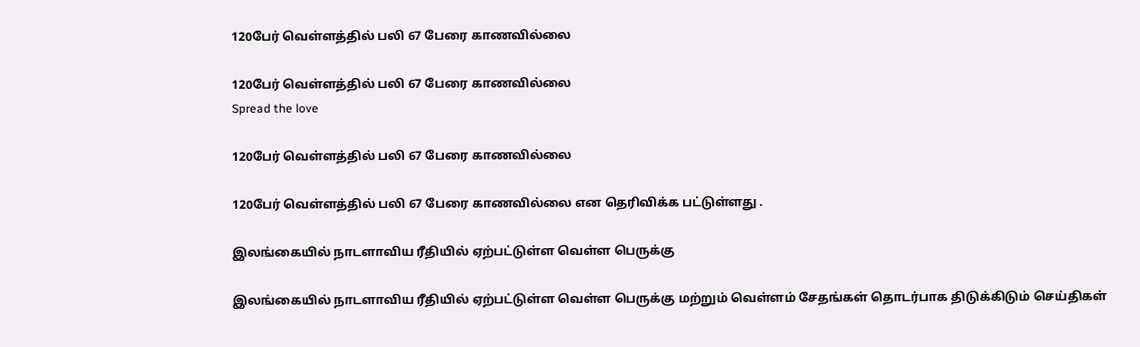120பேர் வெள்ளத்தில் பலி 67 பேரை காணவில்லை

120பேர் வெள்ளத்தில் பலி 67 பேரை காணவில்லை
Spread the love

120பேர் வெள்ளத்தில் பலி 67 பேரை காணவில்லை

120பேர் வெள்ளத்தில் பலி 67 பேரை காணவில்லை என தெரிவிக்க பட்டுள்ளது .

இலங்கையில் நாடளாவிய ரீதியில் ஏற்பட்டுள்ள வெள்ள பெருக்கு

இலங்கையில் நாடளாவிய ரீதியில் ஏற்பட்டுள்ள வெள்ள பெருக்கு மற்றும் வெள்ளம் சேதங்கள் தொடர்பாக திடுக்கிடும் செய்திகள்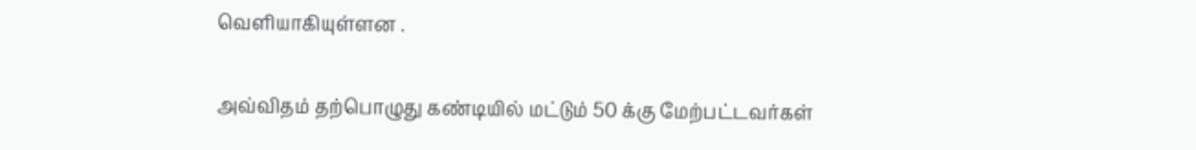வெளியாகியுள்ளன .

அவ்விதம் தற்பொழுது கண்டியில் மட்டும் 50 க்கு மேற்பட்டவர்கள்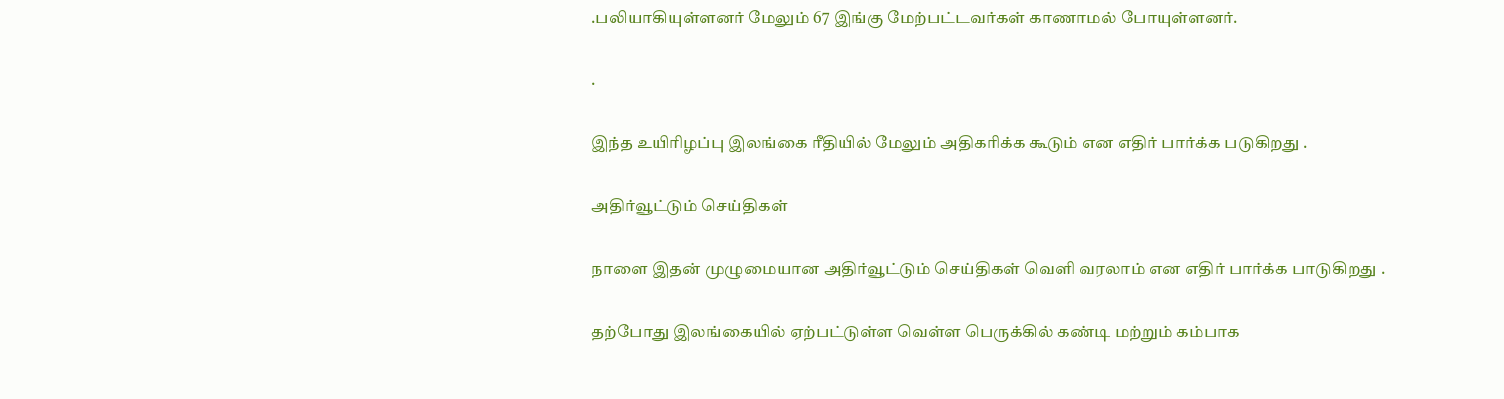.பலியாகியுள்ளனர் மேலும் 67 இங்கு மேற்பட்டவர்கள் காணாமல் போயுள்ளனர்.

.

இந்த உயிரிழப்பு இலங்கை ரீதியில் மேலும் அதிகரிக்க கூடும் என எதிர் பார்க்க படுகிறது .

அதிர்வூட்டும் செய்திகள்

நாளை இதன் முழுமையான அதிர்வூட்டும் செய்திகள் வெளி வரலாம் என எதிர் பார்க்க பாடுகிறது .

தற்போது இலங்கையில் ஏற்பட்டுள்ள வெள்ள பெருக்கில் கண்டி மற்றும் கம்பாக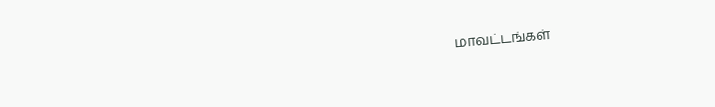மாவட்டங்கள்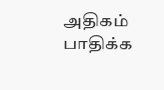அதிகம் பாதிக்க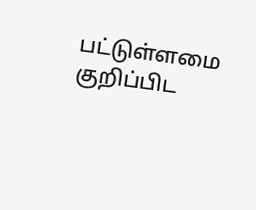பட்டுள்ளமை குறிப்பிட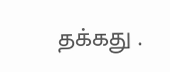தக்கது .